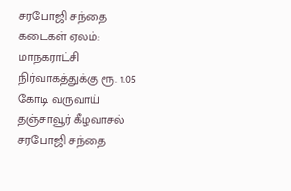சரபோஜி சந்தை கடைகள் ஏலம்: மாநகராட்சி நிர்வாகத்துக்கு ரூ. 1.05 கோடி வருவாய்
தஞ்சாவூர் கீழவாசல் சரபோஜி சந்தை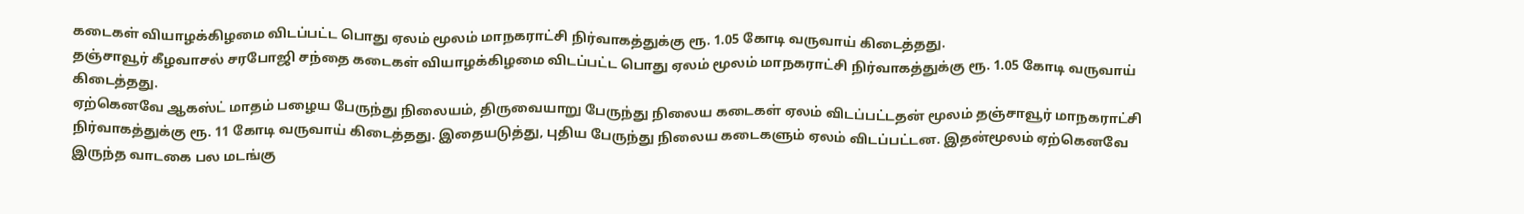கடைகள் வியாழக்கிழமை விடப்பட்ட பொது ஏலம் மூலம் மாநகராட்சி நிர்வாகத்துக்கு ரூ. 1.05 கோடி வருவாய் கிடைத்தது.
தஞ்சாவூர் கீழவாசல் சரபோஜி சந்தை கடைகள் வியாழக்கிழமை விடப்பட்ட பொது ஏலம் மூலம் மாநகராட்சி நிர்வாகத்துக்கு ரூ. 1.05 கோடி வருவாய் கிடைத்தது.
ஏற்கெனவே ஆகஸ்ட் மாதம் பழைய பேருந்து நிலையம், திருவையாறு பேருந்து நிலைய கடைகள் ஏலம் விடப்பட்டதன் மூலம் தஞ்சாவூர் மாநகராட்சி நிர்வாகத்துக்கு ரூ. 11 கோடி வருவாய் கிடைத்தது. இதையடுத்து, புதிய பேருந்து நிலைய கடைகளும் ஏலம் விடப்பட்டன. இதன்மூலம் ஏற்கெனவே இருந்த வாடகை பல மடங்கு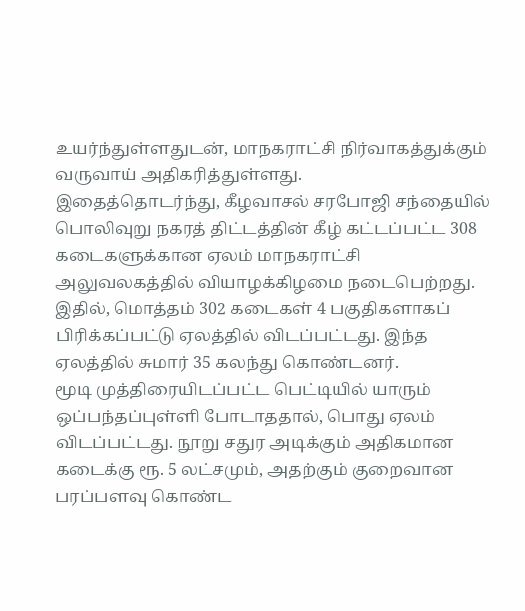உயர்ந்துள்ளதுடன், மாநகராட்சி நிர்வாகத்துக்கும் வருவாய் அதிகரித்துள்ளது.
இதைத்தொடர்ந்து, கீழவாசல் சரபோஜி சந்தையில் பொலிவுறு நகரத் திட்டத்தின் கீழ் கட்டப்பட்ட 308 கடைகளுக்கான ஏலம் மாநகராட்சி அலுவலகத்தில் வியாழக்கிழமை நடைபெற்றது. இதில், மொத்தம் 302 கடைகள் 4 பகுதிகளாகப் பிரிக்கப்பட்டு ஏலத்தில் விடப்பட்டது. இந்த ஏலத்தில் சுமார் 35 கலந்து கொண்டனர்.
மூடி முத்திரையிடப்பட்ட பெட்டியில் யாரும் ஒப்பந்தப்புள்ளி போடாததால், பொது ஏலம் விடப்பட்டது. நூறு சதுர அடிக்கும் அதிகமான கடைக்கு ரூ. 5 லட்சமும், அதற்கும் குறைவான பரப்பளவு கொண்ட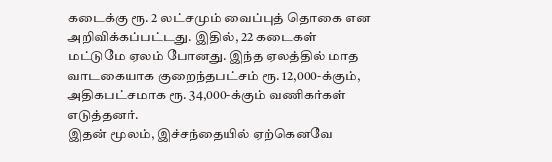கடைக்கு ரூ. 2 லட்சமும் வைப்புத் தொகை என அறிவிக்கப்பட்டது. இதில், 22 கடைகள் மட்டுமே ஏலம் போனது. இந்த ஏலத்தில் மாத வாடகையாக குறைந்தபட்சம் ரூ. 12,000-க்கும், அதிகபட்சமாக ரூ. 34,000-க்கும் வணிகர்கள் எடுத்தனர்.
இதன் மூலம், இச்சந்தையில் ஏற்கெனவே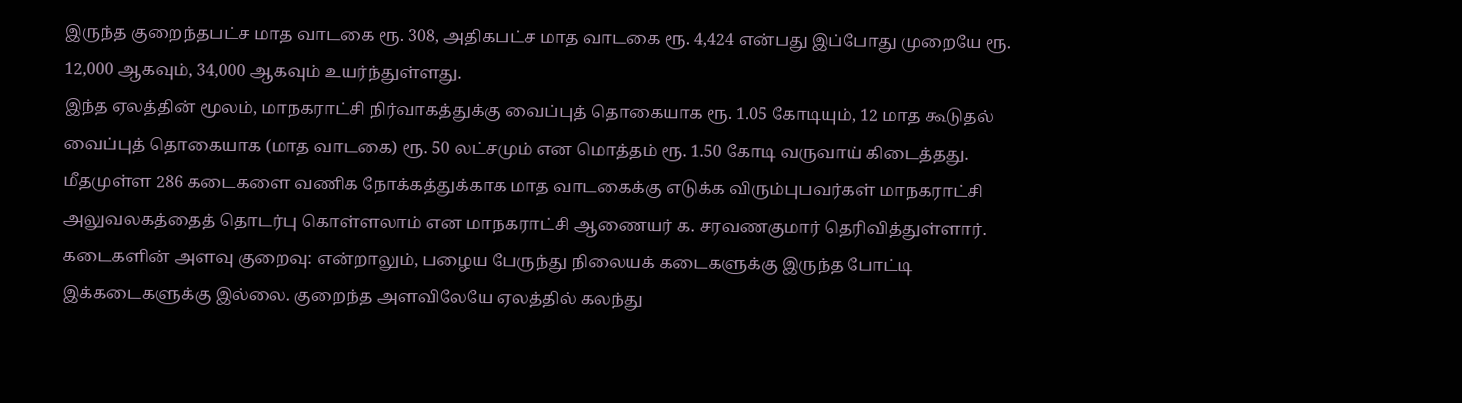இருந்த குறைந்தபட்ச மாத வாடகை ரூ. 308, அதிகபட்ச மாத வாடகை ரூ. 4,424 என்பது இப்போது முறையே ரூ. 12,000 ஆகவும், 34,000 ஆகவும் உயர்ந்துள்ளது.
இந்த ஏலத்தின் மூலம், மாநகராட்சி நிர்வாகத்துக்கு வைப்புத் தொகையாக ரூ. 1.05 கோடியும், 12 மாத கூடுதல் வைப்புத் தொகையாக (மாத வாடகை) ரூ. 50 லட்சமும் என மொத்தம் ரூ. 1.50 கோடி வருவாய் கிடைத்தது.
மீதமுள்ள 286 கடைகளை வணிக நோக்கத்துக்காக மாத வாடகைக்கு எடுக்க விரும்புபவர்கள் மாநகராட்சி அலுவலகத்தைத் தொடர்பு கொள்ளலாம் என மாநகராட்சி ஆணையர் க. சரவணகுமார் தெரிவித்துள்ளார்.
கடைகளின் அளவு குறைவு: என்றாலும், பழைய பேருந்து நிலையக் கடைகளுக்கு இருந்த போட்டி இக்கடைகளுக்கு இல்லை. குறைந்த அளவிலேயே ஏலத்தில் கலந்து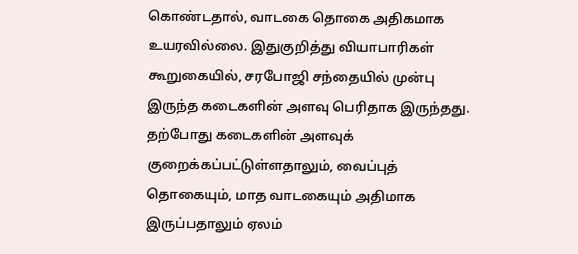கொண்டதால், வாடகை தொகை அதிகமாக உயரவில்லை. இதுகுறித்து வியாபாரிகள் கூறுகையில், சரபோஜி சந்தையில் முன்பு இருந்த கடைகளின் அளவு பெரிதாக இருந்தது. தற்போது கடைகளின் அளவுக் குறைக்கப்பட்டுள்ளதாலும், வைப்புத் தொகையும், மாத வாடகையும் அதிமாக இருப்பதாலும் ஏலம்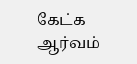கேட்க ஆர்வம்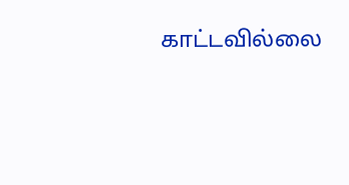காட்டவில்லை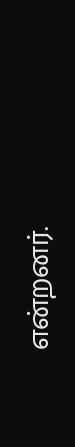என்றனர்.